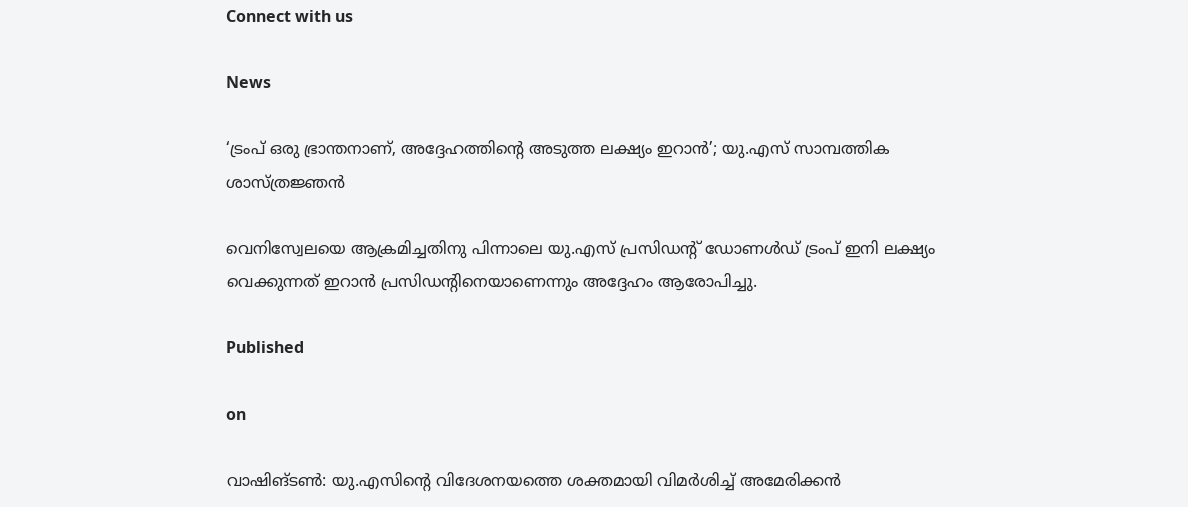Connect with us

News

‘ട്രംപ് ഒരു ഭ്രാന്തനാണ്, അദ്ദേഹത്തിന്റെ അടുത്ത ലക്ഷ്യം ഇറാന്‍’; യു.എസ് സാമ്പത്തിക ശാസ്ത്രജ്ഞന്‍

വെനിസ്വേലയെ ആക്രമിച്ചതിനു പിന്നാലെ യു.എസ് പ്രസിഡന്റ് ഡോണള്‍ഡ് ട്രംപ് ഇനി ലക്ഷ്യം വെക്കുന്നത് ഇറാന്‍ പ്രസിഡന്റിനെയാണെന്നും അദ്ദേഹം ആരോപിച്ചു.

Published

on

വാഷിങ്ടണ്‍: യു.എസിന്റെ വിദേശനയത്തെ ശക്തമായി വിമര്‍ശിച്ച് അമേരിക്കന്‍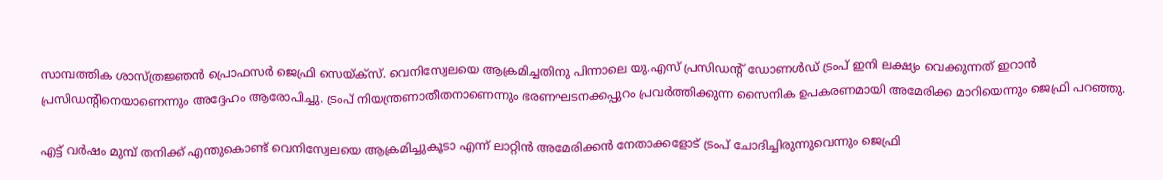സാമ്പത്തിക ശാസ്ത്രജ്ഞന്‍ പ്രൊഫസര്‍ ജെഫ്രി സെയ്ക്‌സ്. വെനിസ്വേലയെ ആക്രമിച്ചതിനു പിന്നാലെ യു.എസ് പ്രസിഡന്റ് ഡോണള്‍ഡ് ട്രംപ് ഇനി ലക്ഷ്യം വെക്കുന്നത് ഇറാന്‍ പ്രസിഡന്റിനെയാണെന്നും അദ്ദേഹം ആരോപിച്ചു. ട്രംപ് നിയന്ത്രണാതീതനാണെന്നും ഭരണഘടനക്കപ്പുറം പ്രവര്‍ത്തിക്കുന്ന സൈനിക ഉപകരണമായി അമേരിക്ക മാറിയെന്നും ജെഫ്രി പറഞ്ഞു.

എട്ട് വര്‍ഷം മുമ്പ് തനിക്ക് എന്തുകൊണ്ട് വെനിസ്വേലയെ ആക്രമിച്ചുകൂടാ എന്ന് ലാറ്റിന്‍ അമേരിക്കന്‍ നേതാക്കളോട് ട്രംപ് ചോദിച്ചിരുന്നുവെന്നും ജെഫ്രി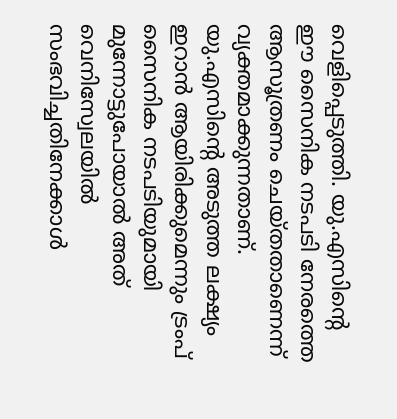വെളിപ്പെടുത്തി. യു.എസിന്റെ ഈ സൈനിക നടപടി നേരത്തെ ആസൂത്രണം ചെയ്തതാണെന്ന് വ്യക്തമാക്കുന്നതാണ്. യു.എസിന്റെ അടുത്ത ലക്ഷ്യം ഇറാന്‍ ആയിരിക്കുമെന്നും ട്രംപ് സൈനിക നടപടിയുമായി മുന്നോട്ടുപോയാല്‍ അത് വെനിസ്വേലയില്‍ സംഭവിച്ചതിനേക്കാള്‍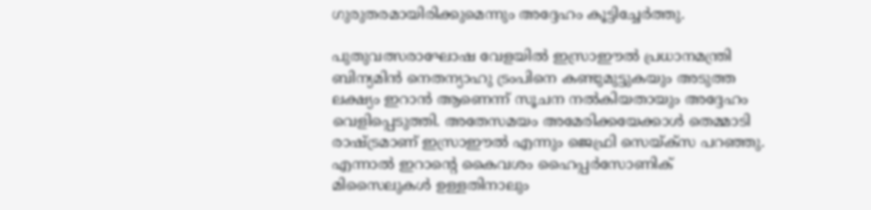ഗുരുതരമായിരിക്കുമെന്നും അദ്ദേഹം കൂട്ടിച്ചേര്‍ത്തു.

പുതുവത്സരാഘോഷ വേളയില്‍ ഇസ്രാഈല്‍ പ്രധാനമന്ത്രി ബിന്യമിന്‍ നെതന്യാഹു ട്രംപിനെ കണ്ടുമുട്ടുകയും അടുത്ത ലക്ഷ്യം ഇറാന്‍ ആണെന്ന് സൂചന നല്‍കിയതായും അദ്ദേഹം വെളിപ്പെടുത്തി. അതേസമയം അമേരിക്കയേക്കാള്‍ തെമ്മാടി രാഷ്ട്രമാണ് ഇസ്രാഈല്‍ എന്നും ജെഫ്രി സെയ്ക്‌സ പറഞ്ഞു. എന്നാല്‍ ഇറാന്റെ കൈവശം ഹൈപ്പര്‍സോണിക് മിസൈലുകള്‍ ഉള്ളതിനാലും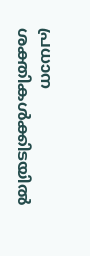പ്രധാന ശക്തികള്‍ക്കിടയില്‍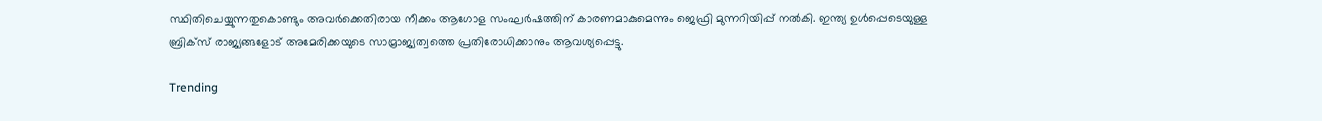സ്ഥിതിചെയ്യുന്നതുകൊണ്ടും അവര്‍ക്കെതിരായ നീക്കം ആഗോള സംഘര്‍ഷത്തിന് കാരണമാകുമെന്നും ജെഫ്രി മുന്നറിയിപ്പ് നല്‍കി. ഇന്ത്യ ഉള്‍പ്പെടെയുള്ള ബ്രിക്‌സ് രാജ്യങ്ങളോട് അമേരിക്കയുടെ സാമ്രാജ്യത്വത്തെ പ്രതിരോധിക്കാനും ആവശ്യപ്പെട്ടു.

Trending